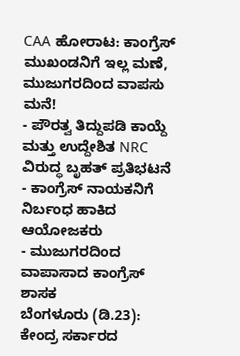CAA ಹೋರಾಟ: ಕಾಂಗ್ರೆಸ್ ಮುಖಂಡನಿಗೆ ಇಲ್ಲ ಮಣೆ, ಮುಜುಗರದಿಂದ ವಾಪಸು ಮನೆ!
- ಪೌರತ್ವ ತಿದ್ದುಪಡಿ ಕಾಯ್ದೆ ಮತ್ತು ಉದ್ದೇಶಿತ NRC ವಿರುದ್ಧ ಬೃಹತ್ ಪ್ರತಿಭಟನೆ
- ಕಾಂಗ್ರೆಸ್ ನಾಯಕನಿಗೆ ನಿರ್ಬಂಧ ಹಾಕಿದ ಆಯೋಜಕರು
- ಮುಜುಗರದಿಂದ ವಾಪಾಸಾದ ಕಾಂಗ್ರೆಸ್ ಶಾಸಕ
ಬೆಂಗಳೂರು (ಡಿ.23): ಕೇಂದ್ರ ಸರ್ಕಾರದ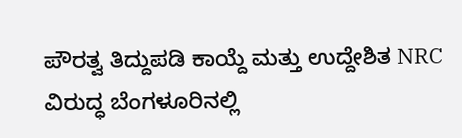ಪೌರತ್ವ ತಿದ್ದುಪಡಿ ಕಾಯ್ದೆ ಮತ್ತು ಉದ್ದೇಶಿತ NRC ವಿರುದ್ಧ ಬೆಂಗಳೂರಿನಲ್ಲಿ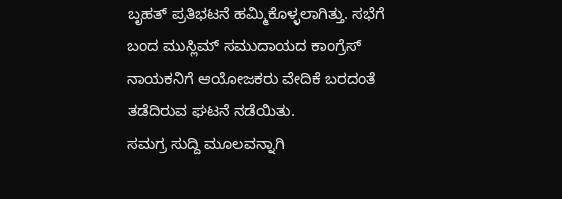ಬೃಹತ್ ಪ್ರತಿಭಟನೆ ಹಮ್ಮಿಕೊಳ್ಳಲಾಗಿತ್ತು. ಸಭೆಗೆ ಬಂದ ಮುಸ್ಲಿಮ್ ಸಮುದಾಯದ ಕಾಂಗ್ರೆಸ್ ನಾಯಕನಿಗೆ ಆಯೋಜಕರು ವೇದಿಕೆ ಬರದಂತೆ ತಡೆದಿರುವ ಘಟನೆ ನಡೆಯಿತು.
ಸಮಗ್ರ ಸುದ್ದಿ ಮೂಲವನ್ನಾಗಿ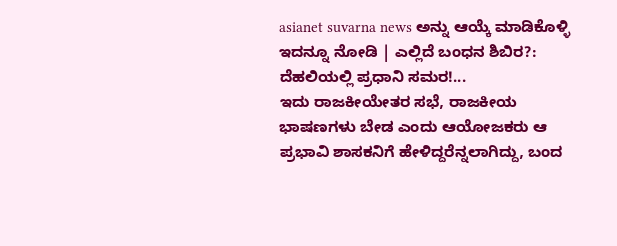asianet suvarna news ಅನ್ನು ಆಯ್ಕೆ ಮಾಡಿಕೊಳ್ಳಿ
ಇದನ್ನೂ ನೋಡಿ | ಎಲ್ಲಿದೆ ಬಂಧನ ಶಿಬಿರ?: ದೆಹಲಿಯಲ್ಲಿ ಪ್ರಧಾನಿ ಸಮರ!...
ಇದು ರಾಜಕೀಯೇತರ ಸಭೆ, ರಾಜಕೀಯ ಭಾಷಣಗಳು ಬೇಡ ಎಂದು ಆಯೋಜಕರು ಆ ಪ್ರಭಾವಿ ಶಾಸಕನಿಗೆ ಹೇಳಿದ್ದರೆನ್ನಲಾಗಿದ್ದು, ಬಂದ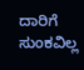ದಾರಿಗೆ ಸುಂಕವಿಲ್ಲ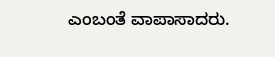ಎಂಬಂತೆ ವಾಪಾಸಾದರು.